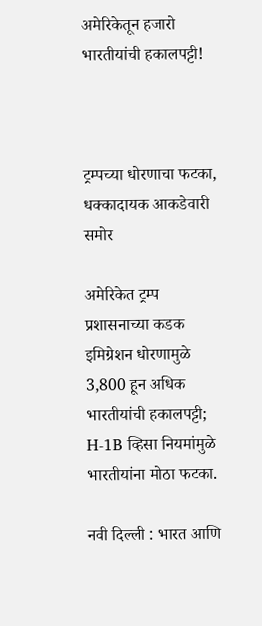अमेरिकेतून हजारो भारतीयांची हकालपट्टी!



ट्रम्पच्या धोरणाचा फटका, धक्कादायक आकडेवारी समोर

अमेरिकेत ट्रम्प प्रशासनाच्या कडक इमिग्रेशन धोरणामुळे 3,800 हून अधिक भारतीयांची हकालपट्टी; H-1B व्हिसा नियमांमुळे भारतीयांना मोठा फटका.

नवी दिल्ली : भारत आणि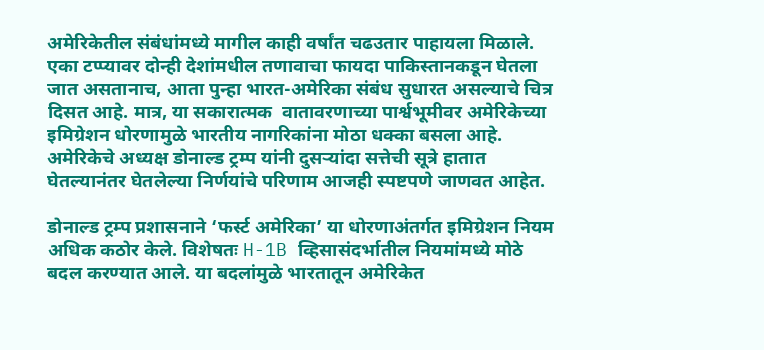अमेरिकेतील संबंधांमध्ये मागील काही वर्षांत चढउतार पाहायला मिळाले. एका टप्प्यावर दोन्ही देशांमधील तणावाचा फायदा पाकिस्तानकडून घेतला जात असतानाच, आता पुन्हा भारत-अमेरिका संबंध सुधारत असल्याचे चित्र दिसत आहे. मात्र, या सकारात्मक  वातावरणाच्या पार्श्वभूमीवर अमेरिकेच्या इमिग्रेशन धोरणामुळे भारतीय नागरिकांना मोठा धक्का बसला आहे. अमेरिकेचे अध्यक्ष डोनाल्ड ट्रम्प यांनी दुसऱ्यांदा सत्तेची सूत्रे हातात घेतल्यानंतर घेतलेल्या निर्णयांचे परिणाम आजही स्पष्टपणे जाणवत आहेत.

डोनाल्ड ट्रम्प प्रशासनाने ‘फर्स्ट अमेरिका’ या धोरणाअंतर्गत इमिग्रेशन नियम अधिक कठोर केले. विशेषतः H-1B व्हिसासंदर्भातील नियमांमध्ये मोठे बदल करण्यात आले. या बदलांमुळे भारतातून अमेरिकेत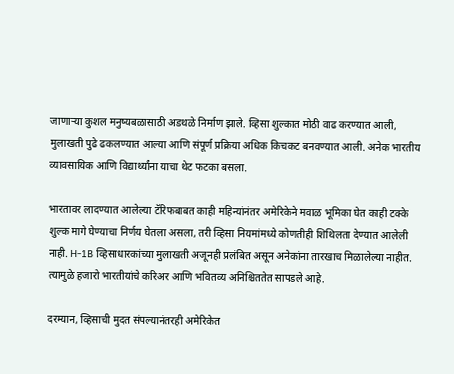जाणाऱ्या कुशल मनुष्यबळासाठी अडथळे निर्माण झाले. व्हिसा शुल्कात मोठी वाढ करण्यात आली, मुलाखती पुढे ढकलण्यात आल्या आणि संपूर्ण प्रक्रिया अधिक किचकट बनवण्यात आली. अनेक भारतीय व्यावसायिक आणि विद्यार्थ्यांना याचा थेट फटका बसला.

भारतावर लादण्यात आलेल्या टॅरिफबाबत काही महिन्यांनंतर अमेरिकेने मवाळ भूमिका घेत काही टक्के शुल्क मागे घेण्याचा निर्णय घेतला असला, तरी व्हिसा नियमांमध्ये कोणतीही शिथिलता देण्यात आलेली नाही. H-1B व्हिसाधारकांच्या मुलाखती अजूनही प्रलंबित असून अनेकांना तारखाच मिळालेल्या नाहीत. त्यामुळे हजारो भारतीयांचे करिअर आणि भवितव्य अनिश्चिततेत सापडले आहे.

दरम्यान, व्हिसाची मुदत संपल्यानंतरही अमेरिकेत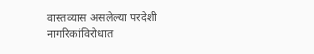वास्तव्यास असलेल्या परदेशी नागरिकांविरोधात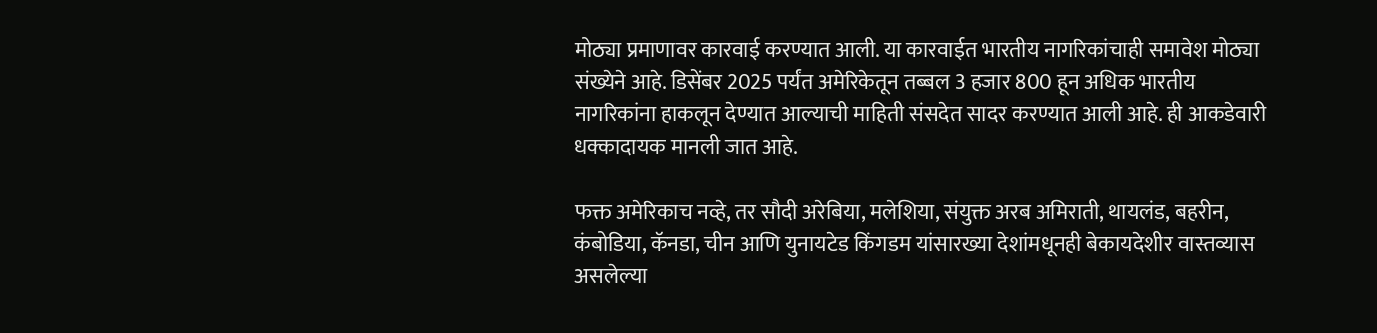मोठ्या प्रमाणावर कारवाई करण्यात आली. या कारवाईत भारतीय नागरिकांचाही समावेश मोठ्या संख्येने आहे. डिसेंबर 2025 पर्यंत अमेरिकेतून तब्बल 3 हजार 800 हून अधिक भारतीय नागरिकांना हाकलून देण्यात आल्याची माहिती संसदेत सादर करण्यात आली आहे. ही आकडेवारी धक्कादायक मानली जात आहे.

फक्त अमेरिकाच नव्हे, तर सौदी अरेबिया, मलेशिया, संयुक्त अरब अमिराती, थायलंड, बहरीन, कंबोडिया, कॅनडा, चीन आणि युनायटेड किंगडम यांसारख्या देशांमधूनही बेकायदेशीर वास्तव्यास असलेल्या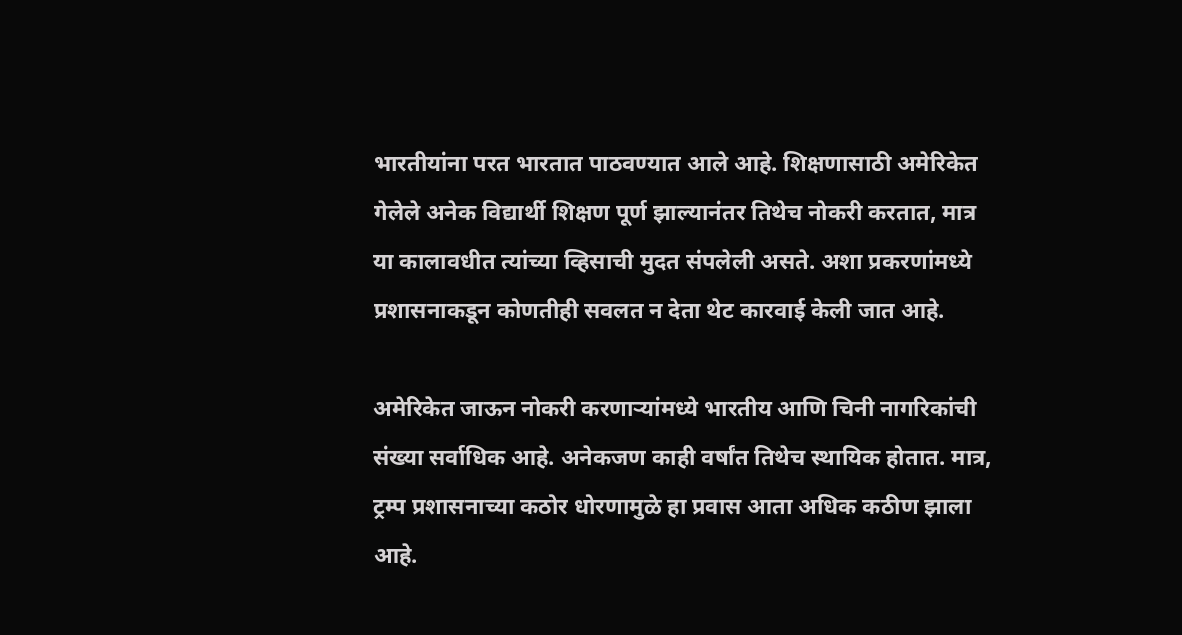भारतीयांना परत भारतात पाठवण्यात आले आहे. शिक्षणासाठी अमेरिकेत गेलेले अनेक विद्यार्थी शिक्षण पूर्ण झाल्यानंतर तिथेच नोकरी करतात, मात्र या कालावधीत त्यांच्या व्हिसाची मुदत संपलेली असते. अशा प्रकरणांमध्ये प्रशासनाकडून कोणतीही सवलत न देता थेट कारवाई केली जात आहे.

अमेरिकेत जाऊन नोकरी करणाऱ्यांमध्ये भारतीय आणि चिनी नागरिकांची संख्या सर्वाधिक आहे. अनेकजण काही वर्षांत तिथेच स्थायिक होतात. मात्र, ट्रम्प प्रशासनाच्या कठोर धोरणामुळे हा प्रवास आता अधिक कठीण झाला आहे.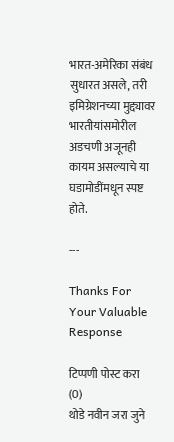भारत-अमेरिका संबंध सुधारत असले, तरी इमिग्रेशनच्या मुद्द्यावर भारतीयांसमोरील अडचणी अजूनही कायम असल्याचे या घडामोडींमधून स्पष्ट होते.

---

Thanks For Your Valuable Response

टिप्पणी पोस्ट करा (0)
थोडे नवीन जरा जुने